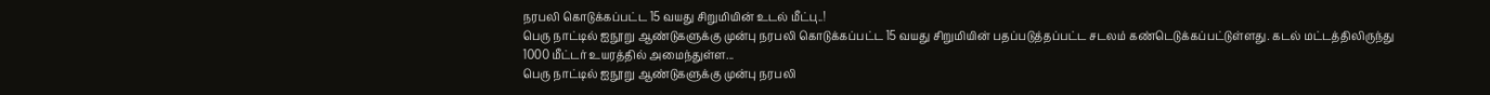நரபலி கொடுக்கப்பட்ட 15 வயது சிறுமியின் உடல் மீட்பு..!
பெரு நாட்டில் ஐநூறு ஆண்டுகளுக்கு முன்பு நரபலி கொடுக்கப்பட்ட 15 வயது சிறுமியின் பதப்படுத்தப்பட்ட சடலம் கண்டெடுக்கப்பட்டுள்ளது. கடல் மட்டத்திலிருந்து 1000 மீட்டர் உயரத்தில் அமைந்துள்ள...
பெரு நாட்டில் ஐநூறு ஆண்டுகளுக்கு முன்பு நரபலி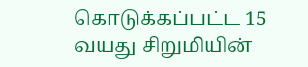கொடுக்கப்பட்ட 15 வயது சிறுமியின்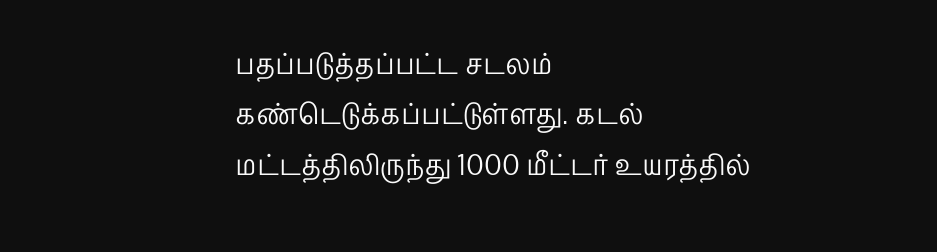பதப்படுத்தப்பட்ட சடலம் கண்டெடுக்கப்பட்டுள்ளது. கடல் மட்டத்திலிருந்து 1000 மீட்டர் உயரத்தில்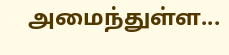அமைந்துள்ள...